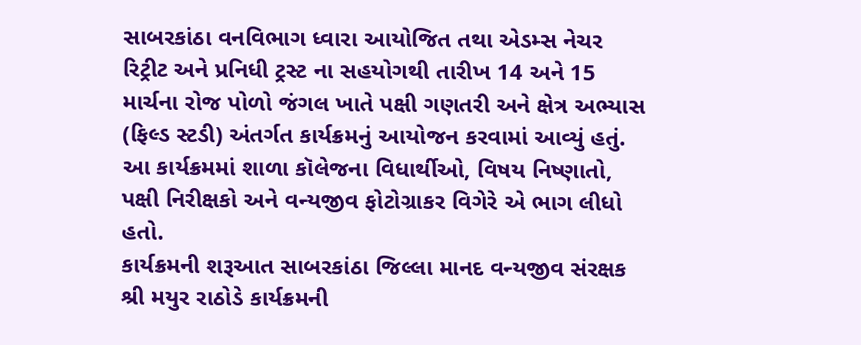સાબરકાંઠા વનવિભાગ ધ્વારા આયોજિત તથા એડમ્સ નેચર રિટ્રીટ અને પ્રનિધી ટ્રસ્ટ ના સહયોગથી તારીખ 14 અને 15 માર્ચના રોજ પોળો જંગલ ખાતે પક્ષી ગણતરી અને ક્ષેત્ર અભ્યાસ (ફિલ્ડ સ્ટડી) અંતર્ગત કાર્યક્રમનું આયોજન કરવામાં આવ્યું હતું.
આ કાર્યક્રમમાં શાળા કૉલેજના વિધાર્થીઓ, વિષય નિષ્ણાતો, પક્ષી નિરીક્ષકો અને વન્યજીવ ફોટોગ્રાકર વિગેરે એ ભાગ લીધો હતો.
કાર્યક્રમની શરૂઆત સાબરકાંઠા જિલ્લા માનદ વન્યજીવ સંરક્ષક શ્રી મયુર રાઠોડે કાર્યક્રમની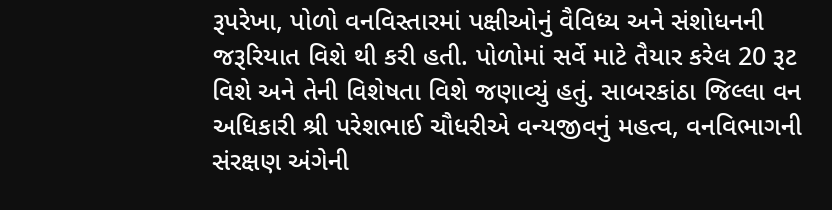રૂપરેખા, પોળો વનવિસ્તારમાં પક્ષીઓનું વૈવિધ્ય અને સંશોધનની જરૂરિયાત વિશે થી કરી હતી. પોળોમાં સર્વે માટે તૈયાર કરેલ 20 રૂટ વિશે અને તેની વિશેષતા વિશે જણાવ્યું હતું. સાબરકાંઠા જિલ્લા વન અધિકારી શ્રી પરેશભાઈ ચૌધરીએ વન્યજીવનું મહત્વ, વનવિભાગની સંરક્ષણ અંગેની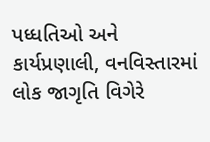પધ્ધતિઓ અને કાર્યપ્રણાલી, વનવિસ્તારમાં લોક જાગૃતિ વિગેરે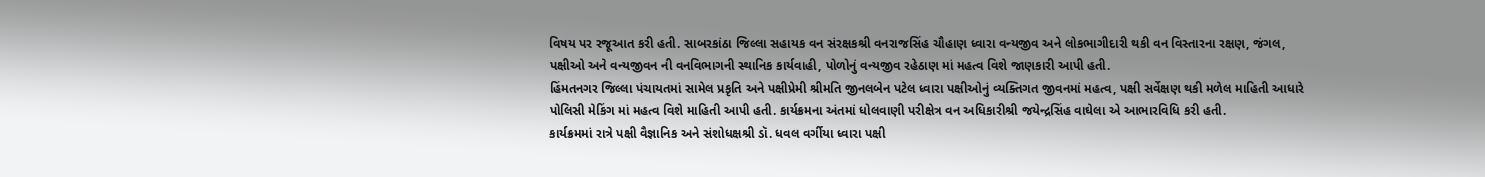વિષય પર રજૂઆત કરી હતી. સાબરકાંઠા જિલ્લા સહાયક વન સંરક્ષકશ્રી વનરાજસિંહ ચૌહાણ ધ્વારા વન્યજીવ અને લોકભાગીદારી થકી વન વિસ્તારના રક્ષણ, જંગલ, પક્ષીઓ અને વન્યજીવન ની વનવિભાગની સ્થાનિક કાર્યવાહી, પોળોનું વન્યજીવ રહેઠાણ માં મહત્વ વિશે જાણકારી આપી હતી.
હિંમતનગર જિલ્લા પંચાયતમાં સામેલ પ્રકૃતિ અને પક્ષીપ્રેમી શ્રીમતિ જીનલબેન પટેલ ધ્વારા પક્ષીઓનું વ્યક્તિગત જીવનમાં મહત્વ, પક્ષી સર્વેક્ષણ થકી મળેલ માહિતી આધારે પોલિસી મેકિંગ માં મહત્વ વિશે માહિતી આપી હતી. કાર્યક્રમના અંતમાં ધોલવાણી પરીક્ષેત્ર વન અધિકારીશ્રી જયેન્દ્રસિંહ વાઘેલા એ આભારવિધિ કરી હતી.
કાર્યક્રમમાં રાત્રે પક્ષી વૈજ્ઞાનિક અને સંશોધક્ષશ્રી ડૉ. ધવલ વર્ગીયા ધ્વારા પક્ષી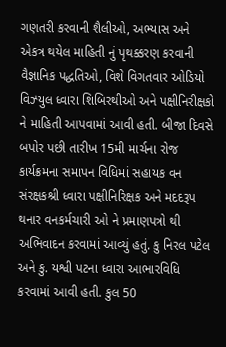ગણતરી કરવાની શૈલીઓ, અભ્યાસ અને એકત્ર થયેલ માહિતી નું પૃથક્કરણ કરવાની વૈજ્ઞાનિક પદ્ધતિઓ, વિશે વિગતવાર ઓડિયો વિઝ્યુલ ધ્વારા શિબિરથીઓ અને પક્ષીનિરીક્ષકો ને માહિતી આપવામાં આવી હતી. બીજા દિવસે બપોર પછી તારીખ 15મી માર્ચના રોજ કાર્યક્રમના સમાપન વિધિમાં સહાયક વન સંરક્ષકશ્રી ધ્વારા પક્ષીનિરિક્ષક અને મદદરૂપ થનાર વનકર્મચારી ઓ ને પ્રમાણપત્રો થી અભિવાદન કરવામાં આવ્યું હતું. કુ નિરલ પટેલ અને કુ. યશ્વી પટના ધ્વારા આભારવિધિ કરવામાં આવી હતી. કુલ 50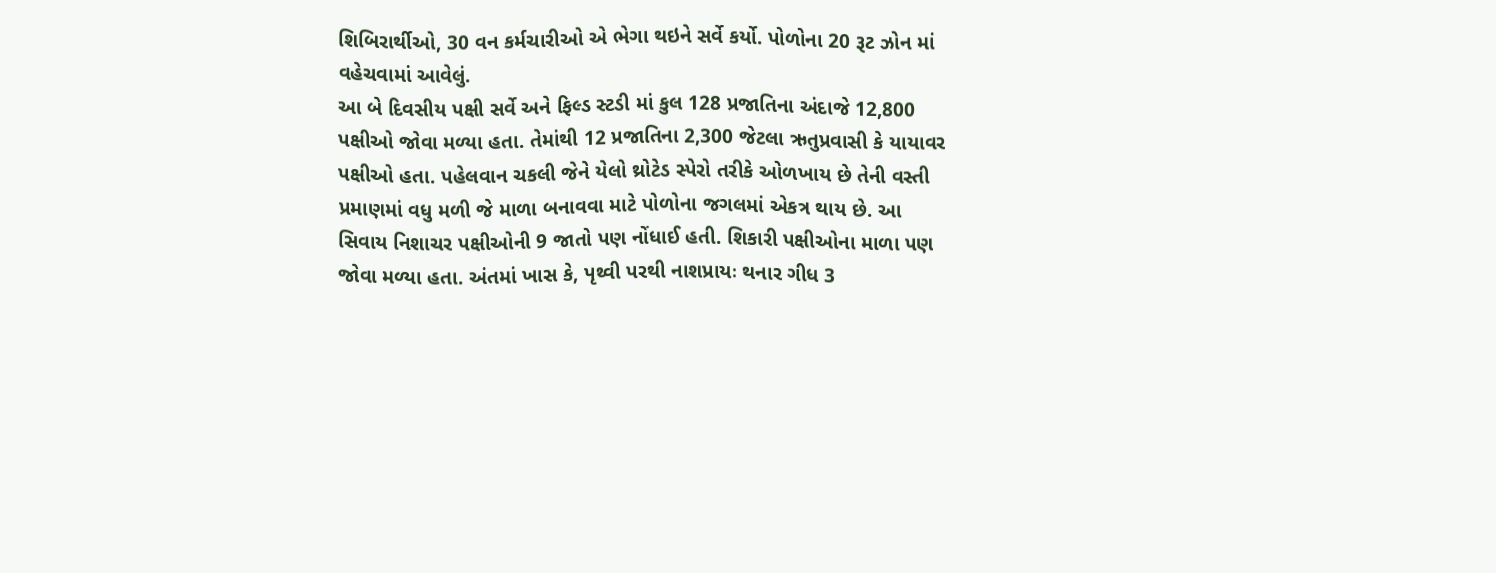શિબિરાર્થીઓ, 30 વન કર્મચારીઓ એ ભેગા થઇને સર્વે કર્યો. પોળોના 20 રૂટ ઝોન માં વહેચવામાં આવેલું.
આ બે દિવસીય પક્ષી સર્વે અને ફિલ્ડ સ્ટડી માં કુલ 128 પ્રજાતિના અંદાજે 12,800 પક્ષીઓ જોવા મળ્યા હતા. તેમાંથી 12 પ્રજાતિના 2,300 જેટલા ઋતુપ્રવાસી કે યાયાવર પક્ષીઓ હતા. પહેલવાન ચકલી જેને યેલો થ્રોટેડ સ્પેરો તરીકે ઓળખાય છે તેની વસ્તી પ્રમાણમાં વધુ મળી જે માળા બનાવવા માટે પોળોના જગલમાં એકત્ર થાય છે. આ સિવાય નિશાચર પક્ષીઓની 9 જાતો પણ નોંધાઈ હતી. શિકારી પક્ષીઓના માળા પણ જોવા મળ્યા હતા. અંતમાં ખાસ કે, પૃથ્વી પરથી નાશપ્રાયઃ થનાર ગીધ 3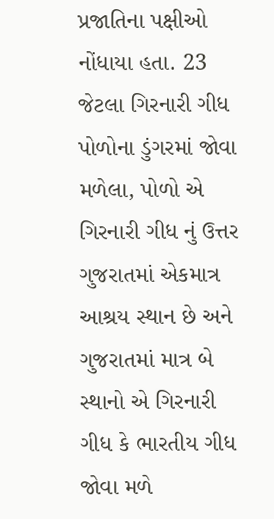પ્રજાતિના પક્ષીઓ નોંધાયા હતા. 23 જેટલા ગિરનારી ગીધ પોળોના ડુંગરમાં જોવા મળેલા, પોળો એ ગિરનારી ગીધ નું ઉત્તર ગુજરાતમાં એકમાત્ર આશ્રય સ્થાન છે અને ગુજરાતમાં માત્ર બે સ્થાનો એ ગિરનારી ગીધ કે ભારતીય ગીધ જોવા મળે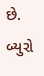છે.
બ્યુરો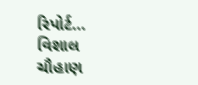રિપોર્ટ… વિશાલ ચૌહાણ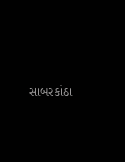સાબરકાંઠા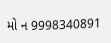મો ન 9998340891